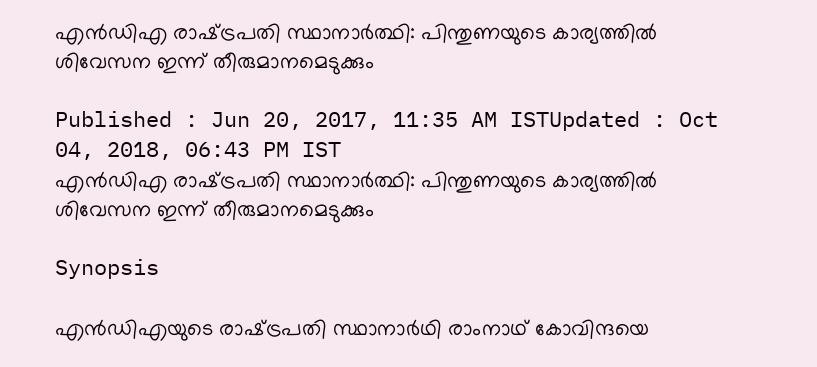എന്‍ഡിഎ രാഷ്‌ട്രപതി സ്ഥാനാര്‍ത്ഥി: പിന്തുണയുടെ കാര്യത്തില്‍ ശിവേസന ഇന്ന് തീരുമാനമെടുക്കും

Published : Jun 20, 2017, 11:35 AM ISTUpdated : Oct 04, 2018, 06:43 PM IST
എന്‍ഡിഎ രാഷ്‌ട്രപതി സ്ഥാനാര്‍ത്ഥി: പിന്തുണയുടെ കാര്യത്തില്‍ ശിവേസന ഇന്ന് തീരുമാനമെടുക്കും

Synopsis

എന്‍ഡിഎയുടെ രാഷ്‌ട്രപതി സ്ഥാനാര്‍ഥി രാംനാഥ് കോവിന്ദയെ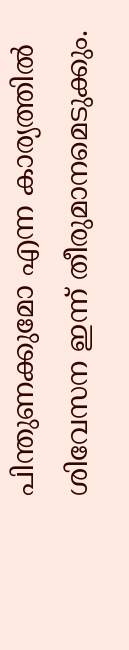പിന്തുണക്കുമോ എന്ന കാര്യത്തില്‍ ശിവേസന ഇന്ന് തീരുമാനമെടുക്കും.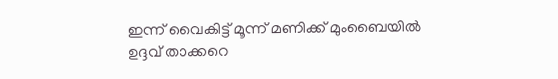ഇന്ന് വൈകിട്ട് മൂന്ന് മണിക്ക് മുംബൈയില്‍ ഉദ്ദവ് താക്കറെ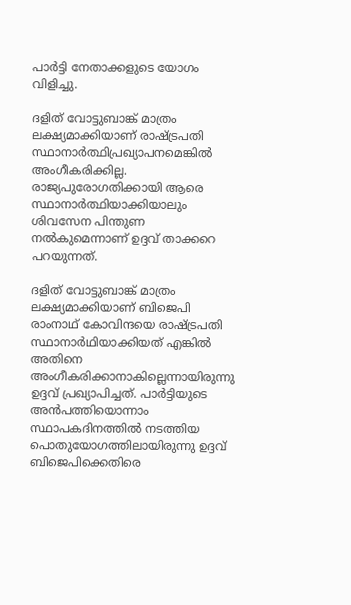പാര്‍ട്ടി നേതാക്കളുടെ യോഗം വിളിച്ചു.

ദളിത് വോട്ടുബാങ്ക് മാത്രം  ലക്ഷ്യമാക്കിയാണ് രാഷ്‌ട്രപതി സ്ഥാനാര്‍ത്ഥിപ്രഖ്യാപനമെങ്കില്‍ അംഗീകരിക്കില്ല. രാജ്യപുരോഗതിക്കായി ആരെ സ്ഥാനാര്‍ത്ഥിയാക്കിയാലും ശിവസേന പിന്തുണ നല്‍കുമെന്നാണ് ഉദ്ദവ് താക്കറെ പറയുന്നത്.

ദളിത് വോട്ടുബാങ്ക് മാത്രം ലക്ഷ്യമാക്കിയാണ് ബിജെപി രാംനാഥ് കോവിന്ദയെ രാഷ്‌ട്രപതി സ്ഥാനാര്‍ഥിയാക്കിയത് എങ്കില്‍ അതിനെ അംഗീകരിക്കാനാകില്ലെന്നായിരുന്നു ഉദ്ദവ് പ്രഖ്യാപിച്ചത്. പാര്‍ട്ടിയുടെ അന്‍പത്തിയൊന്നാം സ്ഥാപകദിനത്തില്‍ നടത്തിയ പൊതുയോഗത്തിലായിരുന്നു ഉദ്ദവ് ബിജെപിക്കെതിരെ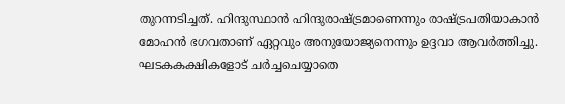തുറന്നടിച്ചത്. ഹിന്ദുസ്ഥാന്‍ ഹിന്ദുരാഷ്‌ട്രമാണെന്നും രാഷ്‌ട്രപതിയാകാന്‍ മോഹന്‍ ഭഗവതാണ് ഏറ്റവും അനുയോജ്യനെന്നും ഉദ്ദവാ ആവര്‍ത്തിച്ചു. ഘടകകക്ഷികളോട് ചര്‍ച്ചചെയ്യാതെ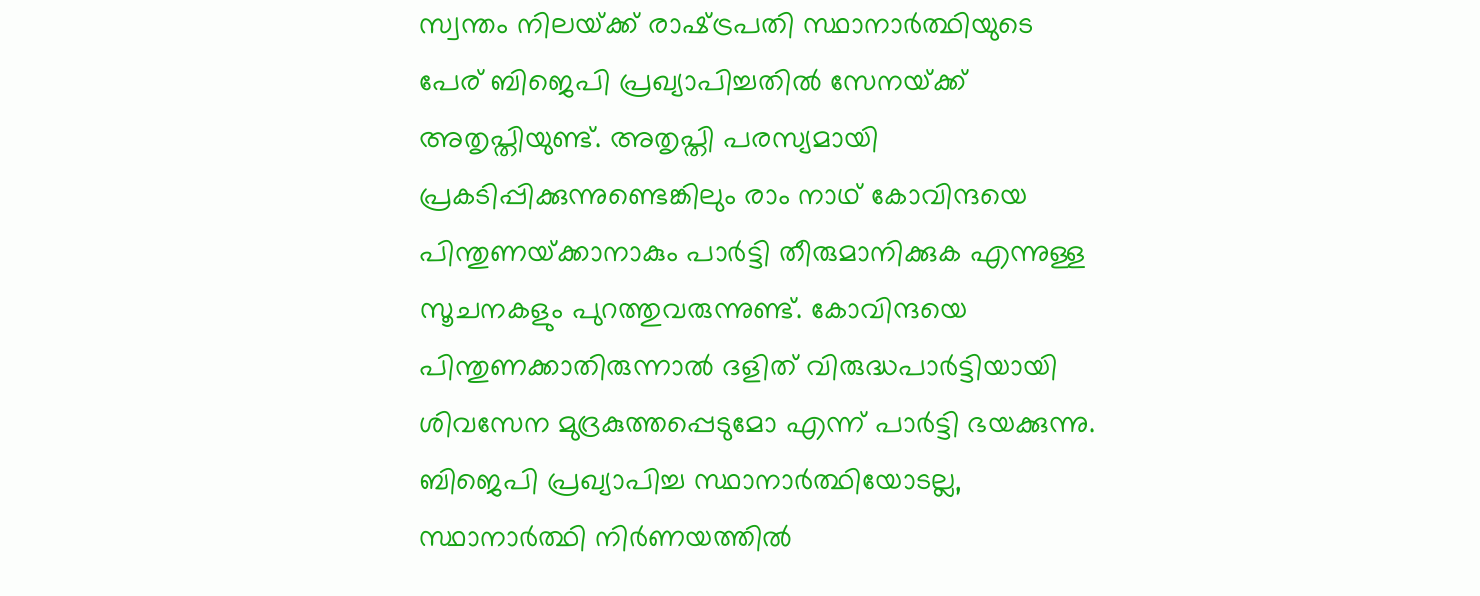സ്വന്തം നിലയ്‌ക്ക് രാഷ്‌ട്രപതി സ്ഥാനാര്‍ത്ഥിയുടെ പേര് ബിജെപി പ്രഖ്യാപിച്ചതില്‍ സേനയ്‌ക്ക് അതൃപ്തിയുണ്ട്. അതൃപ്തി പരസ്യമായി പ്രകടിപ്പിക്കുന്നുണ്ടെങ്കിലും രാം നാഥ് കോവിന്ദയെ പിന്തുണയ്‌ക്കാനാകും പാര്‍ട്ടി തീരുമാനിക്കുക എന്നുള്ള സൂചനകളും പുറത്തുവരുന്നുണ്ട്. കോവിന്ദയെ പിന്തുണക്കാതിരുന്നാല്‍ ദളിത് വിരുദ്ധപാര്‍ട്ടിയായി ശിവസേന മുദ്രകുത്തപ്പെടുമോ എന്ന് പാര്‍ട്ടി ഭയക്കുന്നു. ബിജെപി പ്രഖ്യാപിച്ച സ്ഥാനാര്‍ത്ഥിയോടല്ല, സ്ഥാനാര്‍ത്ഥി നിര്‍ണയത്തില്‍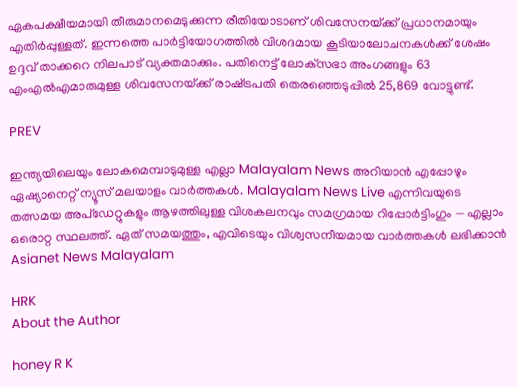ഏകപക്ഷീയമായി തീരുമാനമെടുക്കുന്ന രീതിയോടാണ് ശിവസേനയ്‌ക്ക് പ്രധാനമായും എതിര്‍പ്പുള്ളത്. ഇന്നത്തെ പാര്‍ട്ടിയോഗത്തില്‍ വിശദമായ കൂടിയാലോചനകള്‍ക്ക് ശേഷം ഉദ്ദവ് താക്കറെ നിലപാട് വ്യക്തമാക്കും. പതിനെട്ട് ലോക്‌സഭാ അംഗങ്ങളും 63 എംഎല്‍എമാരുമുള്ള ശിവസേനയ്‌ക്ക് രാഷ്‌ട്രപതി തെരഞ്ഞെടുപ്പില്‍ 25,869 വോട്ടുണ്ട്.

PREV

ഇന്ത്യയിലെയും ലോകമെമ്പാടുമുള്ള എല്ലാ Malayalam News അറിയാൻ എപ്പോഴും ഏഷ്യാനെറ്റ് ന്യൂസ് മലയാളം വാർത്തകൾ. Malayalam News Live എന്നിവയുടെ തത്സമയ അപ്‌ഡേറ്റുകളും ആഴത്തിലുള്ള വിശകലനവും സമഗ്രമായ റിപ്പോർട്ടിംഗും — എല്ലാം ഒരൊറ്റ സ്ഥലത്ത്. ഏത് സമയത്തും, എവിടെയും വിശ്വസനീയമായ വാർത്തകൾ ലഭിക്കാൻ Asianet News Malayalam

HRK
About the Author

honey R K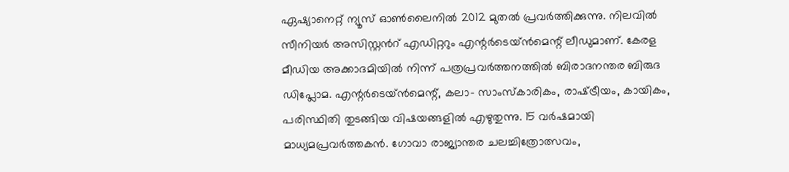ഏഷ്യാനെറ്റ് ന്യൂസ് ഓണ്‍ലൈനില്‍ 2012 മുതല്‍ പ്രവര്‍ത്തിക്കുന്നു. നിലവില്‍ സീനിയര്‍ അസിസ്റ്റന്‍റ് എഡിറ്ററും എന്റര്‍ടെയ്‍ൻമെന്റ് ലീഡുമാണ്. കേരള മീഡിയ അക്കാദമിയില്‍ നിന്ന് പത്രപ്രവര്‍ത്തനത്തില്‍ ബിരാദനന്തര ബിരുദ ഡിപ്ലോമ. എന്റര്‍ടെയ്‍ൻമെന്റ്, കലാ- സാംസ്‍കാരികം, രാഷ്‍ട്രീയം, കായികം, പരിസ്ഥിതി തുടങ്ങിയ വിഷയങ്ങളില്‍ എഴുതുന്നു. 15 വര്‍ഷമായി മാധ്യമപ്രവര്‍ത്തകൻ. ഗോവാ രാജ്യാന്തര ചലച്ചിത്രോത്സവം,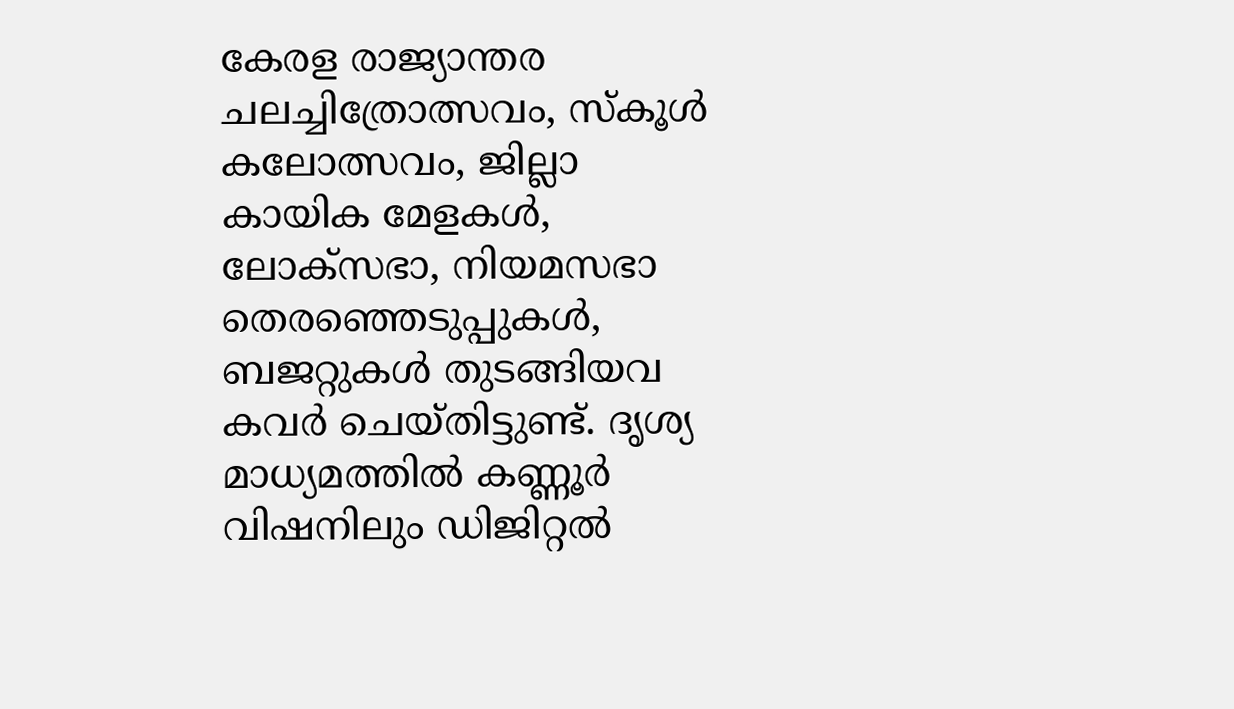കേരള രാജ്യാന്തര ചലച്ചിത്രോത്സവം, സ്‍കൂള്‍ കലോത്സവം, ജില്ലാ കായിക മേളകള്‍, ലോക്സഭാ, നിയമസഭാ തെരഞ്ഞെടുപ്പുകള്‍, ബജറ്റുകള്‍ തുടങ്ങിയവ കവര്‍ ചെയ്‍തിട്ടുണ്ട്. ദൃശ്യ മാധ്യമത്തില്‍ കണ്ണൂര്‍ വിഷനിലും ഡിജിറ്റൽ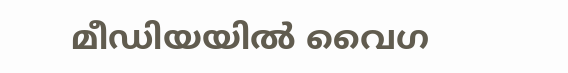മീഡിയയില്‍ വൈഗ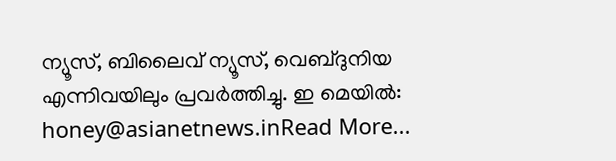ന്യൂസ്, ബിലൈവ് ന്യൂസ്, വെബ്‍ദുനിയ എന്നിവയിലും പ്രവര്‍ത്തിച്ചു. ഇ മെയില്‍: honey@asianetnews.inRead More...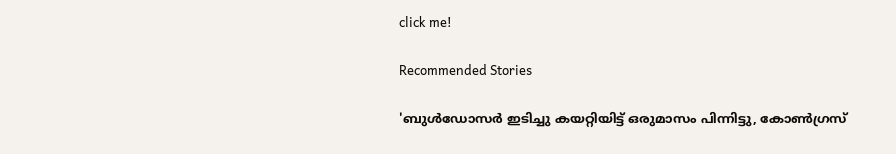click me!

Recommended Stories

'ബുൾഡോസർ ഇടിച്ചു കയറ്റിയിട്ട് ഒരുമാസം പിന്നിട്ടു, കോൺഗ്രസ്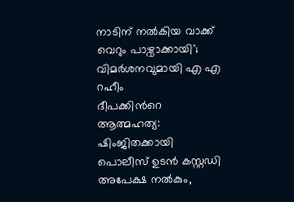നാടിന് നൽകിയ വാക്ക് വെറും പാഴ്വാക്കായി'; വിമർശനവുമായി എ എ റഹീം
ദീപക്കിന്‍റെ ആത്മഹത്യ: ഷിംജിതക്കായി പൊലീസ് ഉടൻ കസ്റ്റഡി അപേക്ഷ നൽകും,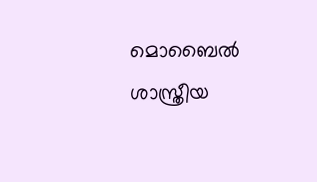മൊബൈൽ ശാസ്ത്രീയ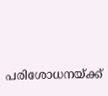പരിശോധനയ്ക്ക്